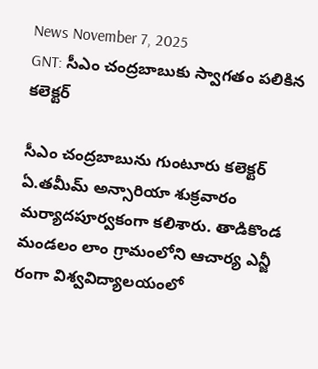News November 7, 2025
GNT: సీఎం చంద్రబాబుకు స్వాగతం పలికిన కలెక్టర్

సీఎం చంద్రబాబును గుంటూరు కలెక్టర్ ఏ.తమీమ్ అన్సారియా శుక్రవారం మర్యాదపూర్వకంగా కలిశారు. తాడికొండ మండలం లాం గ్రామంలోని ఆచార్య ఎన్జీ రంగా విశ్వవిద్యాలయంలో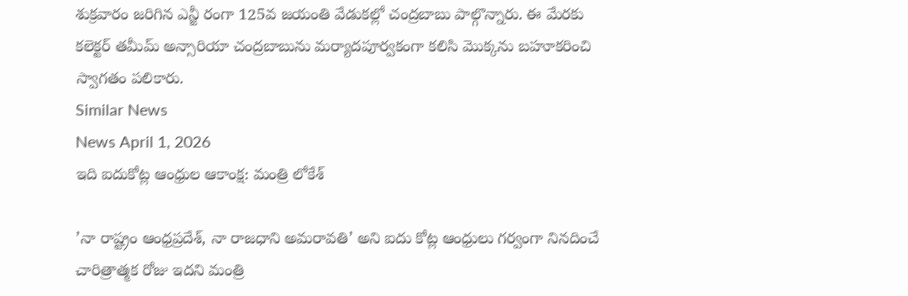శుక్రవారం జరిగిన ఎన్జీ రంగా 125వ జయంతి వేడుకల్లో చంద్రబాబు పాల్గొన్నారు. ఈ మేరకు కలెక్టర్ తమీమ్ అన్సారియా చంద్రబాబును మర్యాదపూర్వకంగా కలిసి మొక్కను బహూకరించి స్వాగతం పలికారు.
Similar News
News April 1, 2026
ఇది ఐదుకోట్ల ఆంధ్రుల ఆకాంక్ష: మంత్రి లోకేశ్

’నా రాష్ట్రం ఆంధ్రప్రదేశ్, నా రాజధాని అమరావతి’ అని ఐదు కోట్ల ఆంధ్రులు గర్వంగా నినదించే చారిత్రాత్మక రోజు ఇదని మంత్రి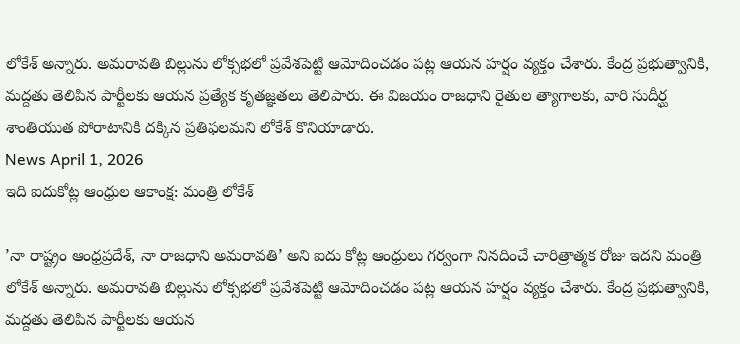లోకేశ్ అన్నారు. అమరావతి బిల్లును లోక్సభలో ప్రవేశపెట్టి ఆమోదించడం పట్ల ఆయన హర్షం వ్యక్తం చేశారు. కేంద్ర ప్రభుత్వానికి, మద్దతు తెలిపిన పార్టీలకు ఆయన ప్రత్యేక కృతజ్ఞతలు తెలిపారు. ఈ విజయం రాజధాని రైతుల త్యాగాలకు, వారి సుదీర్ఘ శాంతియుత పోరాటానికి దక్కిన ప్రతిఫలమని లోకేశ్ కొనియాడారు.
News April 1, 2026
ఇది ఐదుకోట్ల ఆంధ్రుల ఆకాంక్ష: మంత్రి లోకేశ్

’నా రాష్ట్రం ఆంధ్రప్రదేశ్, నా రాజధాని అమరావతి’ అని ఐదు కోట్ల ఆంధ్రులు గర్వంగా నినదించే చారిత్రాత్మక రోజు ఇదని మంత్రి లోకేశ్ అన్నారు. అమరావతి బిల్లును లోక్సభలో ప్రవేశపెట్టి ఆమోదించడం పట్ల ఆయన హర్షం వ్యక్తం చేశారు. కేంద్ర ప్రభుత్వానికి, మద్దతు తెలిపిన పార్టీలకు ఆయన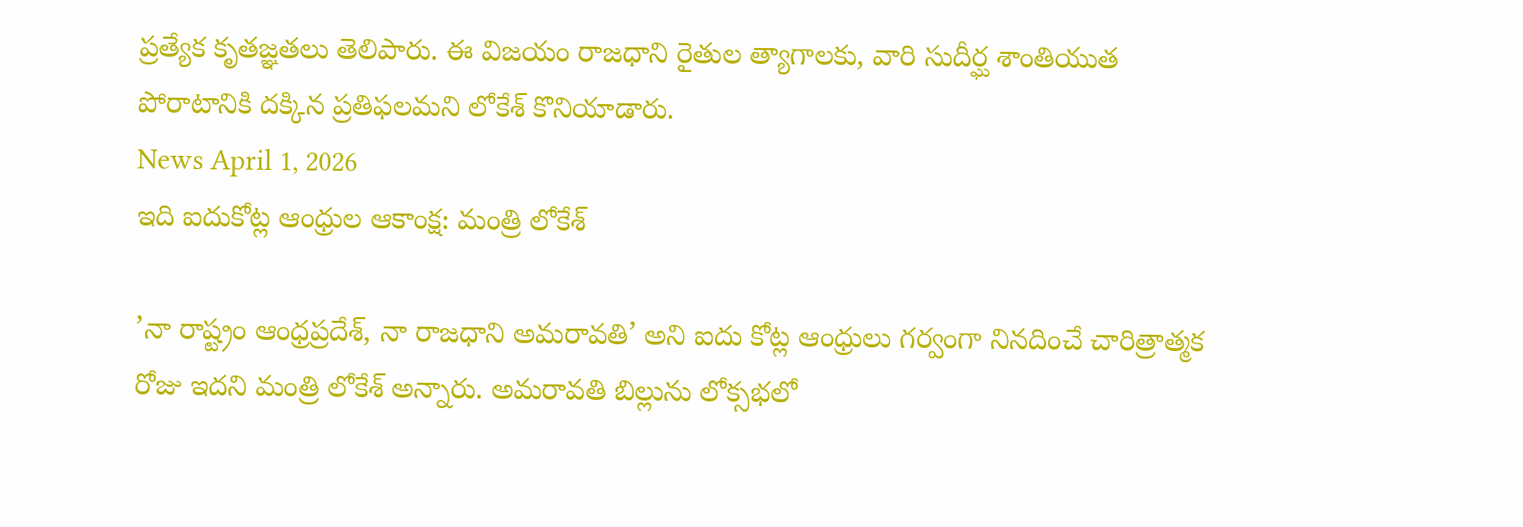ప్రత్యేక కృతజ్ఞతలు తెలిపారు. ఈ విజయం రాజధాని రైతుల త్యాగాలకు, వారి సుదీర్ఘ శాంతియుత పోరాటానికి దక్కిన ప్రతిఫలమని లోకేశ్ కొనియాడారు.
News April 1, 2026
ఇది ఐదుకోట్ల ఆంధ్రుల ఆకాంక్ష: మంత్రి లోకేశ్

’నా రాష్ట్రం ఆంధ్రప్రదేశ్, నా రాజధాని అమరావతి’ అని ఐదు కోట్ల ఆంధ్రులు గర్వంగా నినదించే చారిత్రాత్మక రోజు ఇదని మంత్రి లోకేశ్ అన్నారు. అమరావతి బిల్లును లోక్సభలో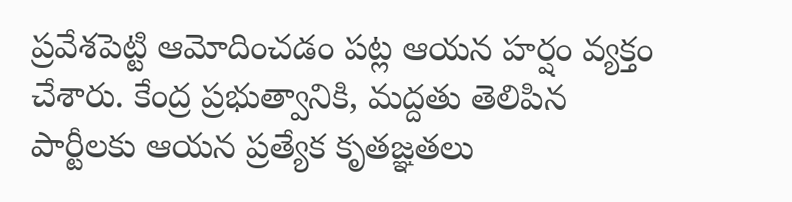ప్రవేశపెట్టి ఆమోదించడం పట్ల ఆయన హర్షం వ్యక్తం చేశారు. కేంద్ర ప్రభుత్వానికి, మద్దతు తెలిపిన పార్టీలకు ఆయన ప్రత్యేక కృతజ్ఞతలు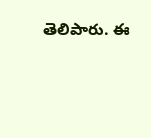తెలిపారు. ఈ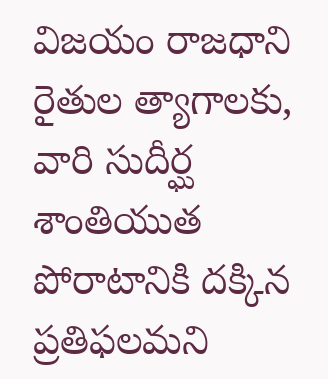విజయం రాజధాని రైతుల త్యాగాలకు, వారి సుదీర్ఘ శాంతియుత పోరాటానికి దక్కిన ప్రతిఫలమని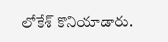లోకేశ్ కొనియాడారు.